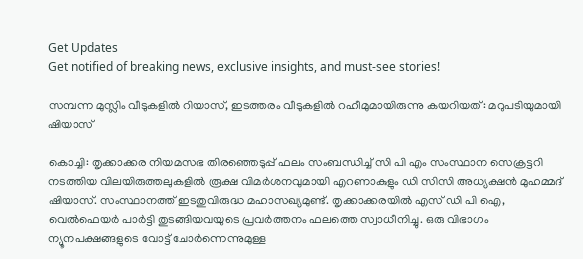Get Updates
Get notified of breaking news, exclusive insights, and must-see stories!

സമ്പന്ന മുസ്ലിം വീടുകളില്‍ റിയാസ്, ഇടത്തരം വീടുകളില്‍ റഹീമുമായിരുന്നു കയറിയത്: മറുപടിയുമായി ഷിയാസ്

കൊച്ചി: തൃക്കാക്കര നിയമസഭ തിരഞ്ഞെടുപ്പ് ഫലം സംബന്ധിച്ച് സി പി എം സംസ്ഥാന സെക്രട്ടറി നടത്തിയ വിലയിരുത്തലുകളില്‍ രൂക്ഷ വിമർശനവുമായി എറണാകുളും ഡി സിസി അധ്യക്ഷന്‍ മുഹമ്മദ് ഷിയാസ്. സംസ്ഥാനത്ത് ഇടതുവിരുദ്ധ മഹാസഖ്യമുണ്ട്. തൃക്കാക്കരയില്‍ എസ് ഡി പി ഐ, വെല്‍ഫെയർ പാർട്ടി തുടങ്ങിയവയുടെ പ്രവർത്തനം ഫലത്തെ സ്വാധീനിച്ചു. ഒരു വിഭാഗം ന്യൂനപക്ഷങ്ങളുടെ വോട്ട് ചോർന്നെന്നുമുള്ള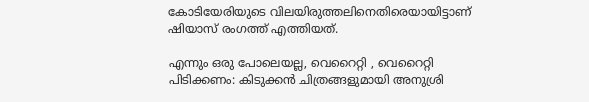കോടിയേരിയുടെ വിലയിരുത്തലിനെതിരെയായിട്ടാണ് ഷിയാസ് രംഗത്ത് എത്തിയത്.

എന്നും ഒരു പോലെയല്ല, വെറൈറ്റി , വെറൈറ്റി പിടിക്കണം: കിടുക്കന്‍ ചിത്രങ്ങളുമായി അനുശ്രി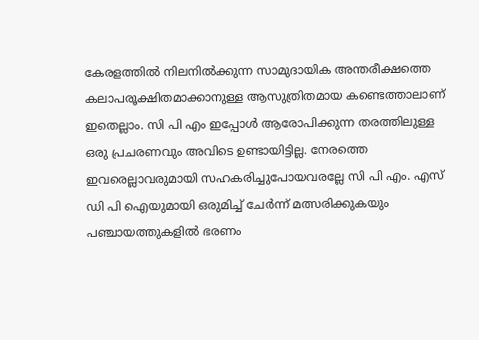കേരളത്തില്‍ നിലനില്‍ക്കുന്ന സാമുദായിക അന്തരീക്ഷത്തെ കലാപരൂക്ഷിതമാക്കാനുള്ള ആസുത്രിതമായ കണ്ടെത്താലാണ് ഇതെല്ലാം. സി പി എം ഇപ്പോള്‍ ആരോപിക്കുന്ന തരത്തിലുള്ള ഒരു പ്രചരണവും അവിടെ ഉണ്ടായിട്ടില്ല. നേരത്തെ ഇവരെല്ലാവരുമായി സഹകരിച്ചുപോയവരല്ലേ സി പി എം. എസ് ഡി പി ഐയുമായി ഒരുമിച്ച് ചേർന്ന് മത്സരിക്കുകയും പഞ്ചായത്തുകളില്‍ ഭരണം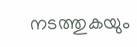നടത്തുകയും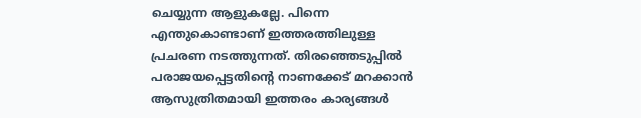ചെയ്യുന്ന ആളുകല്ലേ. പിന്നെ എന്തുകൊണ്ടാണ് ഇത്തരത്തിലുള്ള പ്രചരണ നടത്തുന്നത്. തിരഞ്ഞെടുപ്പില്‍ പരാജയപ്പെട്ടതിന്റെ നാണക്കേട് മറക്കാന്‍ ആസുത്രിതമായി ഇത്തരം കാര്യങ്ങള്‍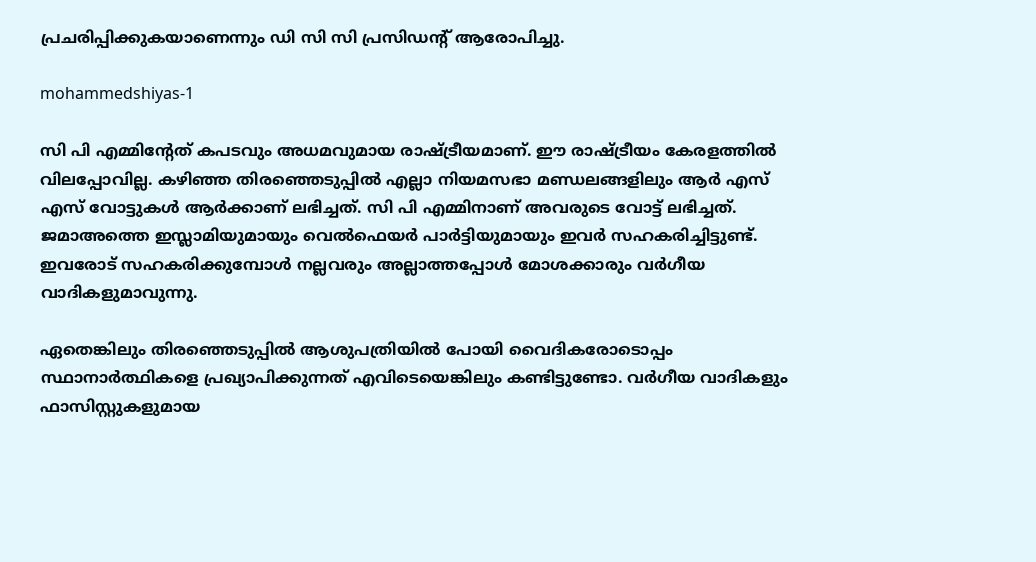പ്രചരിപ്പിക്കുകയാണെന്നും ഡി സി സി പ്രസിഡന്റ് ആരോപിച്ചു.

mohammedshiyas-1

സി പി എമ്മിന്റേത് കപടവും അധമവുമായ രാഷ്ട്രീയമാണ്. ഈ രാഷ്ട്രീയം കേരളത്തില്‍ വിലപ്പോവില്ല. കഴിഞ്ഞ തിരഞ്ഞെടുപ്പില്‍ എല്ലാ നിയമസഭാ മണ്ഡലങ്ങളിലും ആർ എസ് എസ് വോട്ടുകള്‍ ആർക്കാണ് ലഭിച്ചത്. സി പി എമ്മിനാണ് അവരുടെ വോട്ട് ലഭിച്ചത്. ജമാഅത്തെ ഇസ്ലാമിയുമായും വെല്‍ഫെയർ പാർട്ടിയുമായും ഇവർ സഹകരിച്ചിട്ടുണ്ട്. ഇവരോട് സഹകരിക്കുമ്പോള്‍ നല്ലവരും അല്ലാത്തപ്പോള്‍ മോശക്കാരും വർഗീയ വാദികളുമാവുന്നു.

ഏതെങ്കിലും തിരഞ്ഞെടുപ്പില്‍ ആശുപത്രിയില്‍ പോയി വൈദികരോടൊപ്പം സ്ഥാനാർത്ഥികളെ പ്രഖ്യാപിക്കുന്നത് എവിടെയെങ്കിലും കണ്ടിട്ടുണ്ടോ. വർഗീയ വാദികളും ഫാസിസ്റ്റുകളുമായ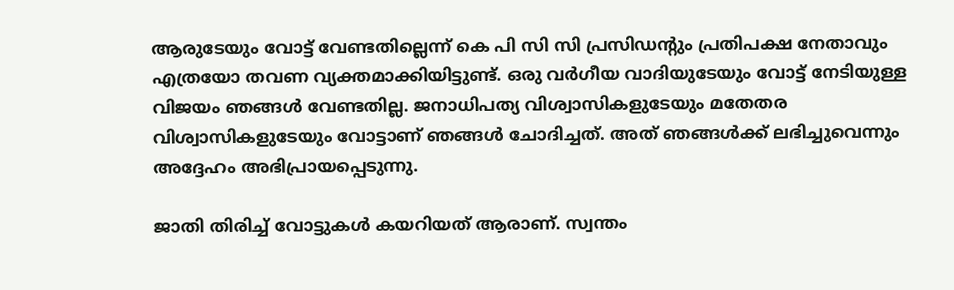ആരുടേയും വോട്ട് വേണ്ടതില്ലെന്ന് കെ പി സി സി പ്രസിഡന്റും പ്രതിപക്ഷ നേതാവും എത്രയോ തവണ വ്യക്തമാക്കിയിട്ടുണ്ട്. ഒരു വർഗീയ വാദിയുടേയും വോട്ട് നേടിയുള്ള വിജയം ഞങ്ങള്‍ വേണ്ടതില്ല. ജനാധിപത്യ വിശ്വാസികളുടേയും മതേതര വിശ്വാസികളുടേയും വോട്ടാണ് ഞങ്ങള്‍ ചോദിച്ചത്. അത് ഞങ്ങള്‍ക്ക് ലഭിച്ചുവെന്നും അദ്ദേഹം അഭിപ്രായപ്പെടുന്നു.

ജാതി തിരിച്ച് വോട്ടുകള്‍ കയറിയത് ആരാണ്. സ്വന്തം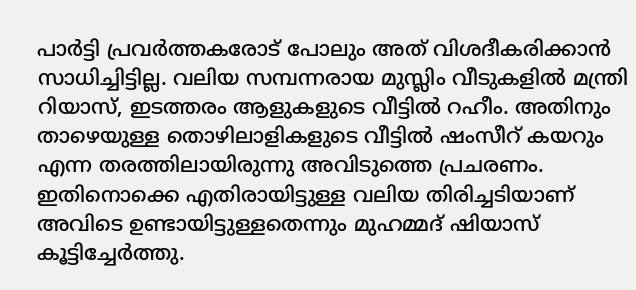പാർട്ടി പ്രവർത്തകരോട് പോലും അത് വിശദീകരിക്കാന്‍ സാധിച്ചിട്ടില്ല. വലിയ സമ്പന്നരായ മുസ്ലിം വീടുകളില്‍ മന്ത്രി റിയാസ്, ഇടത്തരം ആളുകളുടെ വീട്ടില്‍ റഹീം. അതിനും താഴെയുള്ള തൊഴിലാളികളുടെ വീട്ടില്‍ ഷംസീറ് കയറും എന്ന തരത്തിലായിരുന്നു അവിടുത്തെ പ്രചരണം. ഇതിനൊക്കെ എതിരായിട്ടുള്ള വലിയ തിരിച്ചടിയാണ് അവിടെ ഉണ്ടായിട്ടുള്ളതെന്നും മുഹമ്മദ് ഷിയാസ് കൂട്ടിച്ചേർത്തു.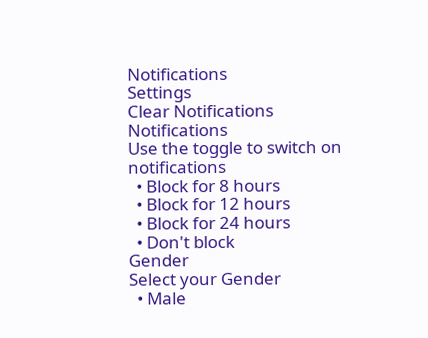Notifications
Settings
Clear Notifications
Notifications
Use the toggle to switch on notifications
  • Block for 8 hours
  • Block for 12 hours
  • Block for 24 hours
  • Don't block
Gender
Select your Gender
  • Male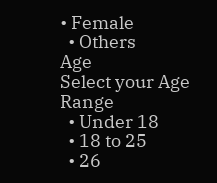• Female
  • Others
Age
Select your Age Range
  • Under 18
  • 18 to 25
  • 26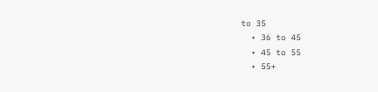to 35
  • 36 to 45
  • 45 to 55
  • 55+